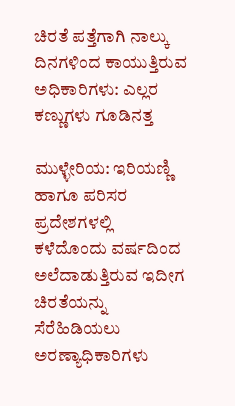ಚಿರತೆ ಪತ್ತೆಗಾಗಿ ನಾಲ್ಕು ದಿನಗಳಿಂದ ಕಾಯುತ್ತಿರುವ ಅಧಿಕಾರಿಗಳು: ಎಲ್ಲರ ಕಣ್ಣುಗಳು ಗೂಡಿನತ್ತ

ಮುಳ್ಳೇರಿಯ: ಇರಿಯಣ್ಣಿ ಹಾಗೂ ಪರಿಸರ ಪ್ರದೇಶಗಳಲ್ಲಿ ಕಳೆದೊಂದು ವರ್ಷದಿಂದ ಅಲೆದಾಡುತ್ತಿರುವ ಇದೀಗ ಚಿರತೆಯನ್ನು ಸೆರೆಹಿಡಿಯಲು ಅರಣ್ಯಾಧಿಕಾರಿಗಳು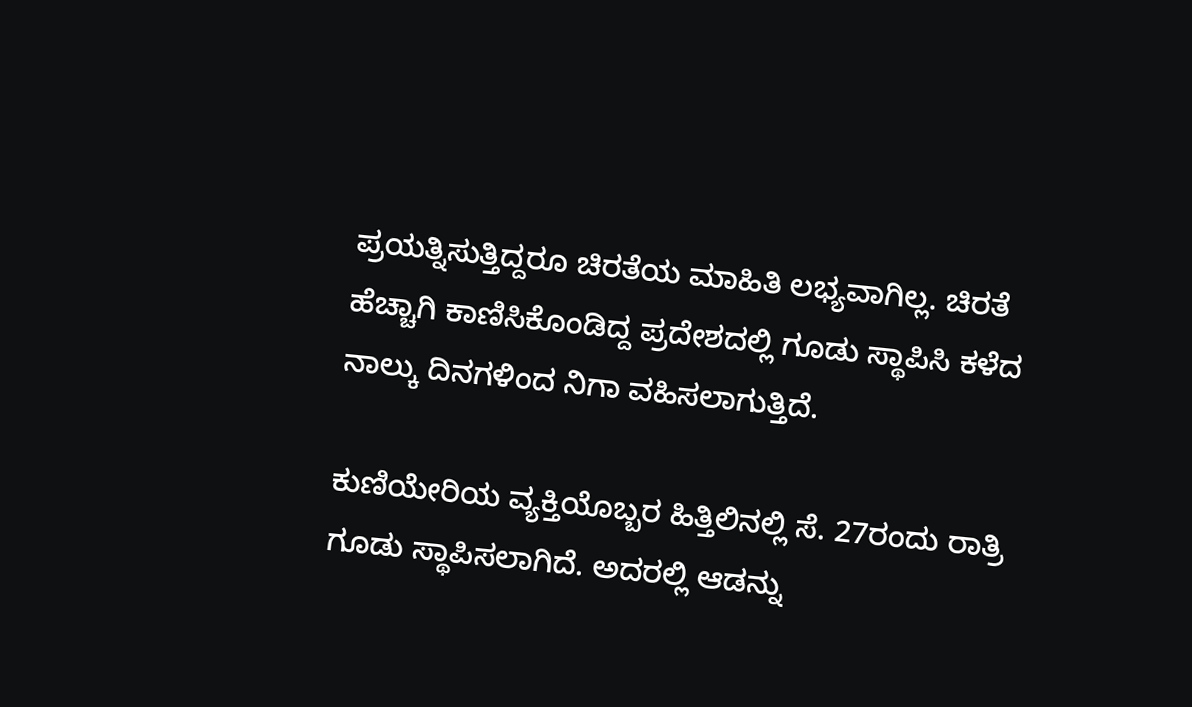ಪ್ರಯತ್ನಿಸುತ್ತಿದ್ದರೂ ಚಿರತೆಯ ಮಾಹಿತಿ ಲಭ್ಯವಾಗಿಲ್ಲ. ಚಿರತೆ ಹೆಚ್ಚಾಗಿ ಕಾಣಿಸಿಕೊಂಡಿದ್ದ ಪ್ರದೇಶದಲ್ಲಿ ಗೂಡು ಸ್ಥಾಪಿಸಿ ಕಳೆದ  ನಾಲ್ಕು ದಿನಗಳಿಂದ ನಿಗಾ ವಹಿಸಲಾಗುತ್ತಿದೆ.

ಕುಣಿಯೇರಿಯ ವ್ಯಕ್ತಿಯೊಬ್ಬರ ಹಿತ್ತಿಲಿನಲ್ಲಿ ಸೆ. 27ರಂದು ರಾತ್ರಿ ಗೂಡು ಸ್ಥಾಪಿಸಲಾಗಿದೆ. ಅದರಲ್ಲಿ ಆಡನ್ನು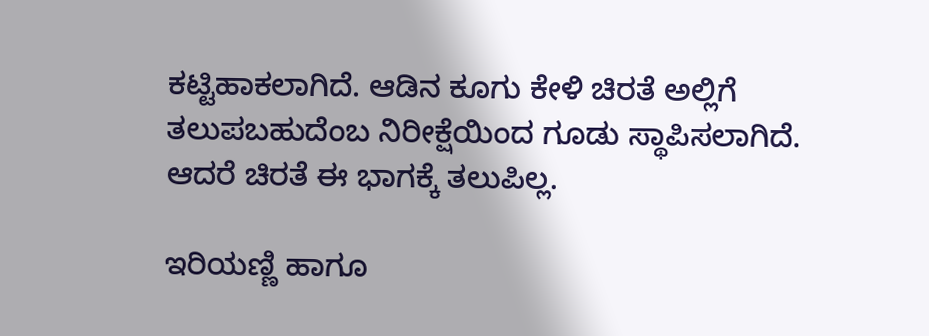ಕಟ್ಟಿಹಾಕಲಾಗಿದೆ. ಆಡಿನ ಕೂಗು ಕೇಳಿ ಚಿರತೆ ಅಲ್ಲಿಗೆ ತಲುಪಬಹುದೆಂಬ ನಿರೀಕ್ಷೆಯಿಂದ ಗೂಡು ಸ್ಥಾಪಿಸಲಾಗಿದೆ. ಆದರೆ ಚಿರತೆ ಈ ಭಾಗಕ್ಕೆ ತಲುಪಿಲ್ಲ.

ಇರಿಯಣ್ಣಿ ಹಾಗೂ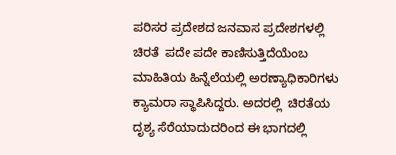ಪರಿಸರ ಪ್ರದೇಶದ ಜನವಾಸ ಪ್ರದೇಶಗಳಲ್ಲಿ ಚಿರತೆ  ಪದೇ ಪದೇ ಕಾಣಿಸುತ್ತಿದೆಯೆಂಬ ಮಾಹಿತಿಯ ಹಿನ್ನೆಲೆಯಲ್ಲಿ ಅರಣ್ಯಾಧಿಕಾರಿಗಳು ಕ್ಯಾಮರಾ ಸ್ಥಾಪಿಸಿದ್ದರು. ಅದರಲ್ಲಿ  ಚಿರತೆಯ ದೃಶ್ಯ ಸೆರೆಯಾದುದರಿಂದ ಈ ಭಾಗದಲ್ಲಿ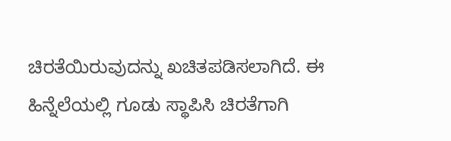ಚಿರತೆಯಿರುವುದನ್ನು ಖಚಿತಪಡಿಸಲಾಗಿದೆ. ಈ ಹಿನ್ನೆಲೆಯಲ್ಲಿ ಗೂಡು ಸ್ಥಾಪಿಸಿ ಚಿರತೆಗಾಗಿ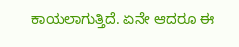ಕಾಯಲಾಗುತ್ತಿದೆ. ಏನೇ ಆದರೂ ಈ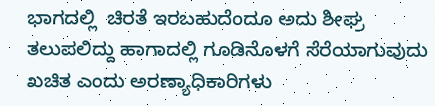ಭಾಗದಲ್ಲಿ  ಚಿರತೆ ಇರಬಹುದೆಂದೂ ಅದು ಶೀಘ್ರ ತಲುಪಲಿದ್ದು ಹಾಗಾದಲ್ಲಿ ಗೂಡಿನೊಳಗೆ ಸೆರೆಯಾಗುವುದು ಖಚಿತ ಎಂದು ಅರಣ್ಯಾಧಿಕಾರಿಗಳು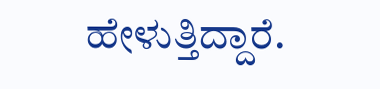ಹೇಳುತ್ತಿದ್ದಾರೆ.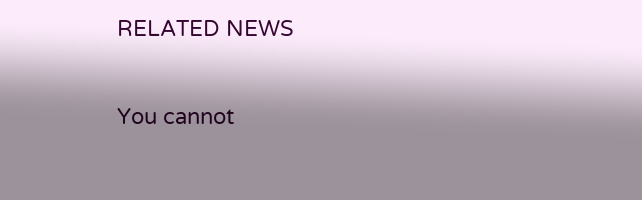RELATED NEWS

You cannot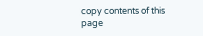copy contents of this page